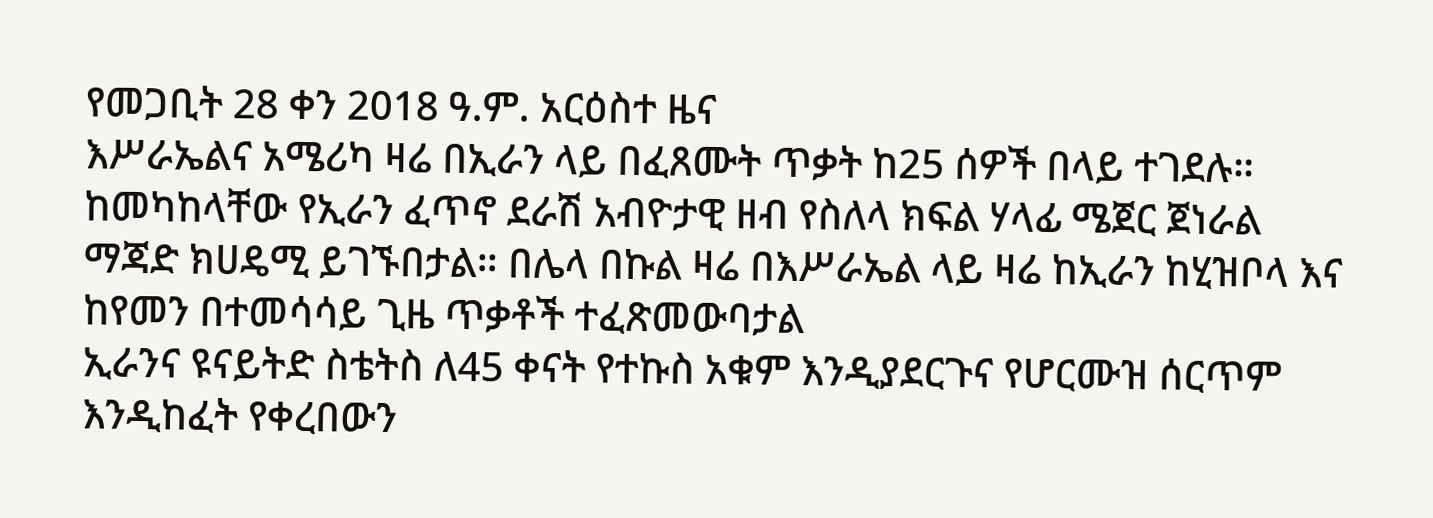የመጋቢት 28 ቀን 2018 ዓ.ም. አርዕስተ ዜና
እሥራኤልና አሜሪካ ዛሬ በኢራን ላይ በፈጸሙት ጥቃት ከ25 ሰዎች በላይ ተገደሉ። ከመካከላቸው የኢራን ፈጥኖ ደራሽ አብዮታዊ ዘብ የስለላ ክፍል ሃላፊ ሜጀር ጀነራል ማጃድ ክሀዴሚ ይገኙበታል። በሌላ በኩል ዛሬ በእሥራኤል ላይ ዛሬ ከኢራን ከሂዝቦላ እና ከየመን በተመሳሳይ ጊዜ ጥቃቶች ተፈጽመውባታል
ኢራንና ዩናይትድ ስቴትስ ለ45 ቀናት የተኩስ አቁም እንዲያደርጉና የሆርሙዝ ሰርጥም እንዲከፈት የቀረበውን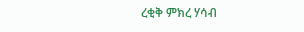ረቂቅ ምክረ ሃሳብ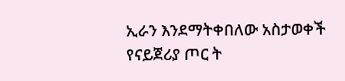ኢራን እንደማትቀበለው አስታወቀች
የናይጀሪያ ጦር ት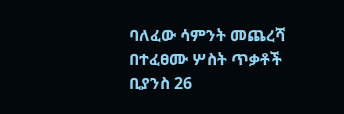ባለፈው ሳምንት መጨረሻ በተፈፀሙ ሦስት ጥቃቶች ቢያንስ 26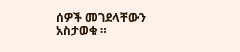ሰዎች መገደላቸውን አስታወቁ ።